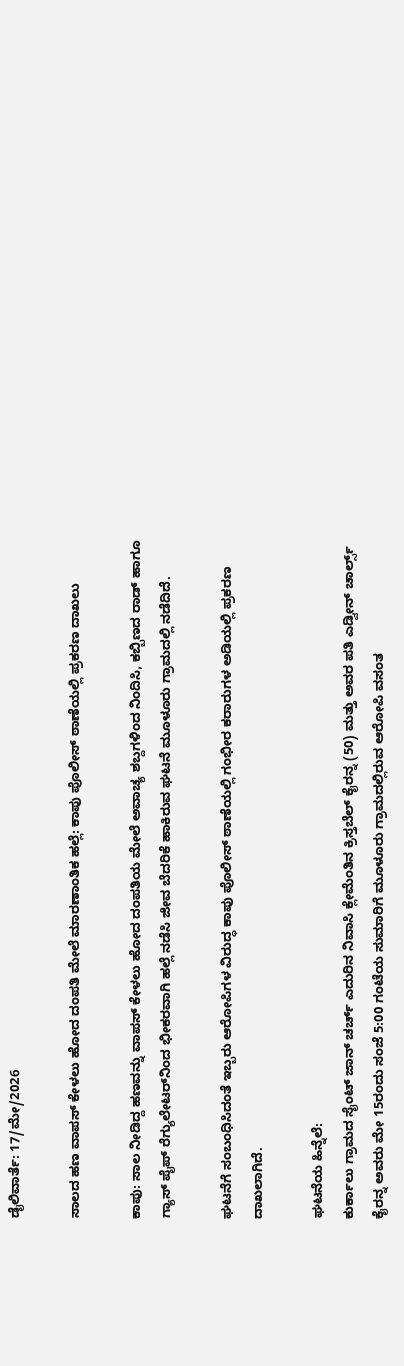ಡೈಲಿವಾರ್ತೆ: 17/ಮೇ/2026

ಸಾಲದ ಹಣ ವಾಪಸ್ ಕೇಳಲು ಹೋದ ದಂಪತಿ ಮೇಲೆ ಮಾರಣಾಂತಿಕ ಹಲ್ಲೆ: ಕಾಪು ಪೊಲೀಸ್ ಠಾಣೆಯಲ್ಲಿ ಪ್ರಕರಣ ದಾಖಲು

ಕಾಪು: ಸಾಲ ನೀಡಿದ್ದ ಹಣವನ್ನು ವಾಪಸ್ ಕೇಳಲು ಹೋದ ದಂಪತಿಯ ಮೇಲೆ ಅವಾಚ್ಯ ಶಬ್ದಗಳಿಂದ ನಿಂದಿಸಿ, ಕಬ್ಬಿಣದ ರಾಡ್ ಹಾಗೂ ಗ್ಯಾಸ್ ಪೈಪ್ ರೆಗ್ಯುಲೇಟರ್‌ನಿಂದ ಭೀಕರವಾಗಿ ಹಲ್ಲೆ ನಡೆಸಿ ಜೀವ ಬೆದರಿಕೆ ಹಾಕಿರುವ ಘಟನೆ ಮೂಳೂರು ಗ್ರಾಮದಲ್ಲಿ ನಡೆದಿದೆ.

ಘಟನೆಗೆ ಸಂಬಂಧಿಸಿದಂತೆ ಇಬ್ಬರು ಆರೋಪಿಗಳ ವಿರುದ್ಧ ಕಾಪು ಪೊಲೀಸ್ ಠಾಣೆಯಲ್ಲಿ ಗಂಭೀರ ಕರಾರುಗಳ ಅಡಿಯಲ್ಲಿ ಪ್ರಕರಣ ದಾಖಲಾಗಿದೆ.

ಘಟನೆಯ ಹಿನ್ನೆಲೆ:
ಕುರ್ಕಾಲು ಗ್ರಾಮದ ಸೈಂಟ್ ಜಾನ್ ಚರ್ಚ್ ಎದುರಿನ ನಿವಾಸಿ ಕ್ಲೇಮೆಂತಿನ ಕ್ರಿಸ್ತಬೆಲ್ ಕೈರನ್ನ (50) ಮತ್ತು ಅವರ ಪತಿ ಎಡ್ವೀನ್ ಚಾರ್ಲ್ಸ್ ಕೈರನ್ನ ಅವರು ಮೇ 15ರಂದು ಸಂಜೆ 5:00 ಗಂಟೆಯ ಸುಮಾರಿಗೆ ಮೂಳೂರು ಗ್ರಾಮದಲ್ಲಿರುವ ಆರೋಪಿ ವಸಂತ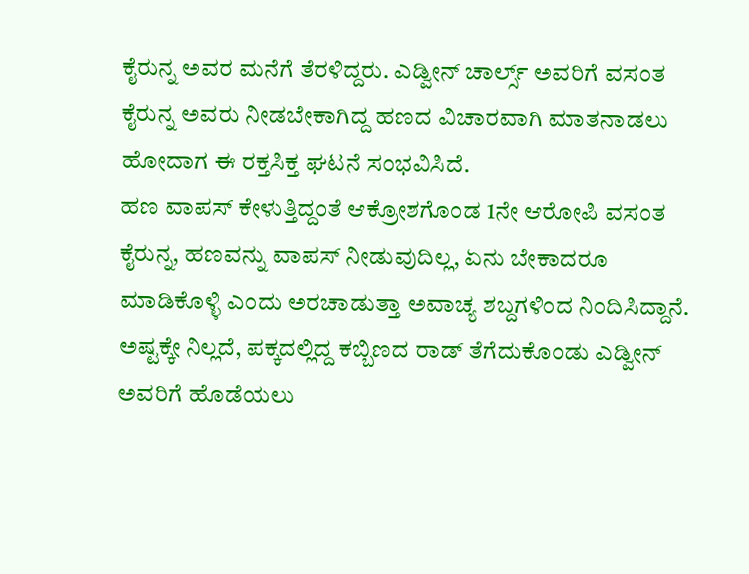ಕೈರುನ್ನ ಅವರ ಮನೆಗೆ ತೆರಳಿದ್ದರು. ಎಡ್ವೀನ್ ಚಾರ್ಲ್ಸ್ ಅವರಿಗೆ ವಸಂತ ಕೈರುನ್ನ ಅವರು ನೀಡಬೇಕಾಗಿದ್ದ ಹಣದ ವಿಚಾರವಾಗಿ ಮಾತನಾಡಲು ಹೋದಾಗ ಈ ರಕ್ತಸಿಕ್ತ ಘಟನೆ ಸಂಭವಿಸಿದೆ.
ಹಣ ವಾಪಸ್ ಕೇಳುತ್ತಿದ್ದಂತೆ ಆಕ್ರೋಶಗೊಂಡ 1ನೇ ಆರೋಪಿ ವಸಂತ ಕೈರುನ್ನ, ಹಣವನ್ನು ವಾಪಸ್ ನೀಡುವುದಿಲ್ಲ, ಏನು ಬೇಕಾದರೂ ಮಾಡಿಕೊಳ್ಳಿ ಎಂದು ಅರಚಾಡುತ್ತಾ ಅವಾಚ್ಯ ಶಬ್ದಗಳಿಂದ ನಿಂದಿಸಿದ್ದಾನೆ. ಅಷ್ಟಕ್ಕೇ ನಿಲ್ಲದೆ, ಪಕ್ಕದಲ್ಲಿದ್ದ ಕಬ್ಬಿಣದ ರಾಡ್ ತೆಗೆದುಕೊಂಡು ಎಡ್ವೀನ್ ಅವರಿಗೆ ಹೊಡೆಯಲು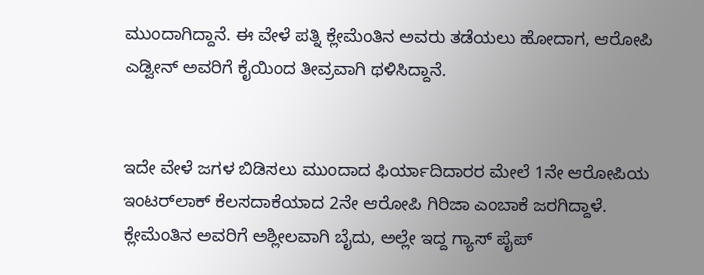ಮುಂದಾಗಿದ್ದಾನೆ. ಈ ವೇಳೆ ಪತ್ನಿ ಕ್ಲೇಮೆಂತಿನ ಅವರು ತಡೆಯಲು ಹೋದಾಗ, ಆರೋಪಿ ಎಡ್ವೀನ್ ಅವರಿಗೆ ಕೈಯಿಂದ ತೀವ್ರವಾಗಿ ಥಳಿಸಿದ್ದಾನೆ.


ಇದೇ ವೇಳೆ ಜಗಳ ಬಿಡಿಸಲು ಮುಂದಾದ ಫಿರ್ಯಾದಿದಾರರ ಮೇಲೆ 1ನೇ ಆರೋಪಿಯ ಇಂಟರ್‌ಲಾಕ್ ಕೆಲಸದಾಕೆಯಾದ 2ನೇ ಆರೋಪಿ ಗಿರಿಜಾ ಎಂಬಾಕೆ ಜರಗಿದ್ದಾಳೆ. ಕ್ಲೇಮೆಂತಿನ ಅವರಿಗೆ ಅಶ್ಲೀಲವಾಗಿ ಬೈದು, ಅಲ್ಲೇ ಇದ್ದ ಗ್ಯಾಸ್ ಪೈಪ್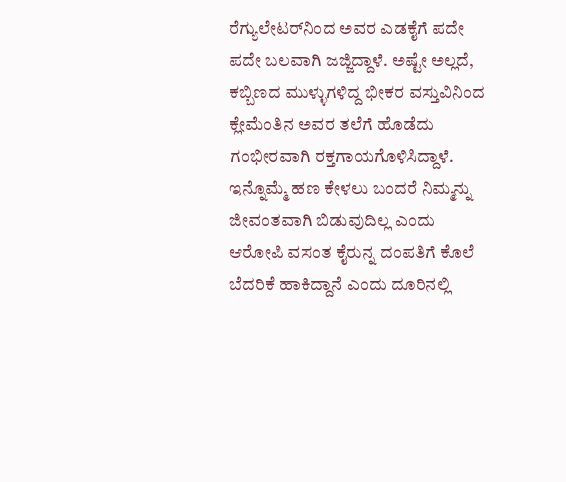ರೆಗ್ಯುಲೇಟರ್‌ನಿಂದ ಅವರ ಎಡಕೈಗೆ ಪದೇ ಪದೇ ಬಲವಾಗಿ ಜಜ್ಜಿದ್ದಾಳೆ. ಅಷ್ಟೇ ಅಲ್ಲದೆ, ಕಬ್ಬಿಣದ ಮುಳ್ಳುಗಳಿದ್ದ ಭೀಕರ ವಸ್ತುವಿನಿಂದ ಕ್ಲೇಮೆಂತಿನ ಅವರ ತಲೆಗೆ ಹೊಡೆದು ಗಂಭೀರವಾಗಿ ರಕ್ತಗಾಯಗೊಳಿಸಿದ್ದಾಳೆ.
ಇನ್ನೊಮ್ಮೆ ಹಣ ಕೇಳಲು ಬಂದರೆ ನಿಮ್ಮನ್ನು ಜೀವಂತವಾಗಿ ಬಿಡುವುದಿಲ್ಲ ಎಂದು ಆರೋಪಿ ವಸಂತ ಕೈರುನ್ನ ದಂಪತಿಗೆ ಕೊಲೆ ಬೆದರಿಕೆ ಹಾಕಿದ್ದಾನೆ ಎಂದು ದೂರಿನಲ್ಲಿ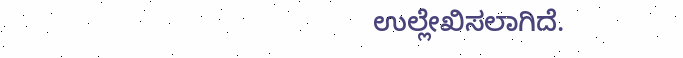ಉಲ್ಲೇಖಿಸಲಾಗಿದೆ.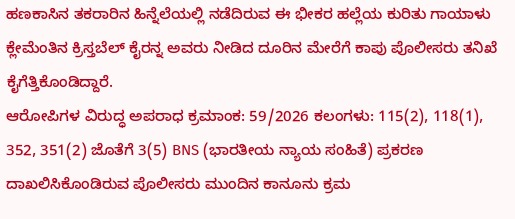ಹಣಕಾಸಿನ ತಕರಾರಿನ ಹಿನ್ನೆಲೆಯಲ್ಲಿ ನಡೆದಿರುವ ಈ ಭೀಕರ ಹಲ್ಲೆಯ ಕುರಿತು ಗಾಯಾಳು ಕ್ಲೇಮೆಂತಿನ ಕ್ರಿಸ್ತಬೆಲ್ ಕೈರನ್ನ ಅವರು ನೀಡಿದ ದೂರಿನ ಮೇರೆಗೆ ಕಾಪು ಪೊಲೀಸರು ತನಿಖೆ ಕೈಗೆತ್ತಿಕೊಂಡಿದ್ದಾರೆ.
ಆರೋಪಿಗಳ ವಿರುದ್ಧ ಅಪರಾಧ ಕ್ರಮಾಂಕ: 59/2026 ಕಲಂಗಳು: 115(2), 118(1), 352, 351(2) ಜೊತೆಗೆ 3(5) BNS (ಭಾರತೀಯ ನ್ಯಾಯ ಸಂಹಿತೆ) ಪ್ರಕರಣ ದಾಖಲಿಸಿಕೊಂಡಿರುವ ಪೊಲೀಸರು ಮುಂದಿನ ಕಾನೂನು ಕ್ರಮ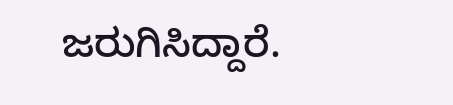ಜರುಗಿಸಿದ್ದಾರೆ.